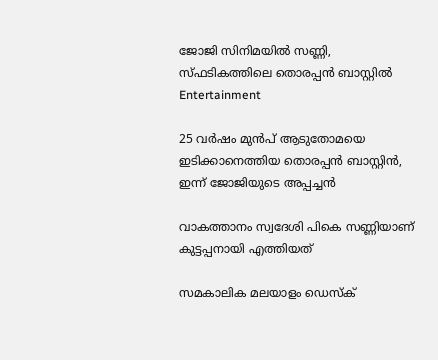ജോജി സിനിമയിൽ സണ്ണി, സ്ഫടികത്തിലെ തൊരപ്പൻ ബാസ്റ്റിൽ
Entertainment

25 വർഷം മുൻപ് ആടുതോമയെ ഇടിക്കാനെത്തിയ തൊരപ്പന്‍ ബാസ്റ്റിൻ, ഇന്ന് ജോജിയുടെ അപ്പച്ചൻ

വാകത്താനം സ്വദേശി പികെ സണ്ണിയാണ് കുട്ടപ്പനായി എത്തിയത്

സമകാലിക മലയാളം ഡെസ്ക്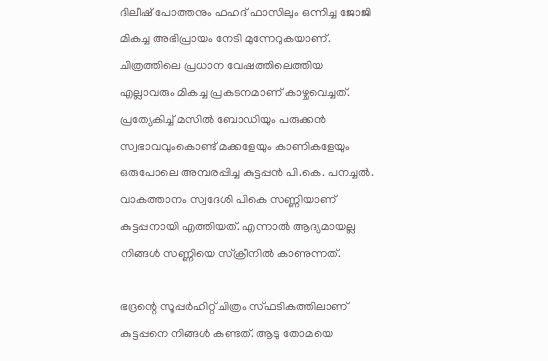ദിലീഷ് പോത്തനും ഫഹദ് ഫാസിലും ഒന്നിച്ച ജോജി മികച്ച അഭിപ്രായം നേടി മുന്നേറുകയാണ്. ചിത്രത്തിലെ പ്രധാന വേഷത്തിലെത്തിയ എല്ലാവരും മികച്ച പ്രകടനമാണ് കാഴ്ചവെച്ചത്. പ്രത്യേകിച്ച് മസിൽ ബോഡിയും പരുക്കൻ സ്വഭാവവുംകൊണ്ട് മക്കളേയും കാണികളേയും ഒരുപോലെ അമ്പരപ്പിച്ച കുട്ടപ്പന്‍ പി.കെ. പനച്ചല്‍. വാകത്താനം സ്വദേശി പികെ സണ്ണിയാണ് കുട്ടപ്പനായി എത്തിയത്. എന്നാൽ ആദ്യമായല്ല നിങ്ങൾ സണ്ണിയെ സ്ക്രീനിൽ കാണുന്നത്.

ഭദ്രന്റെ സൂപ്പർഹിറ്റ് ചിത്രം സ്ഫടികത്തിലാണ് കുട്ടപ്പനെ നിങ്ങൾ കണ്ടത്. ആടു തോമയെ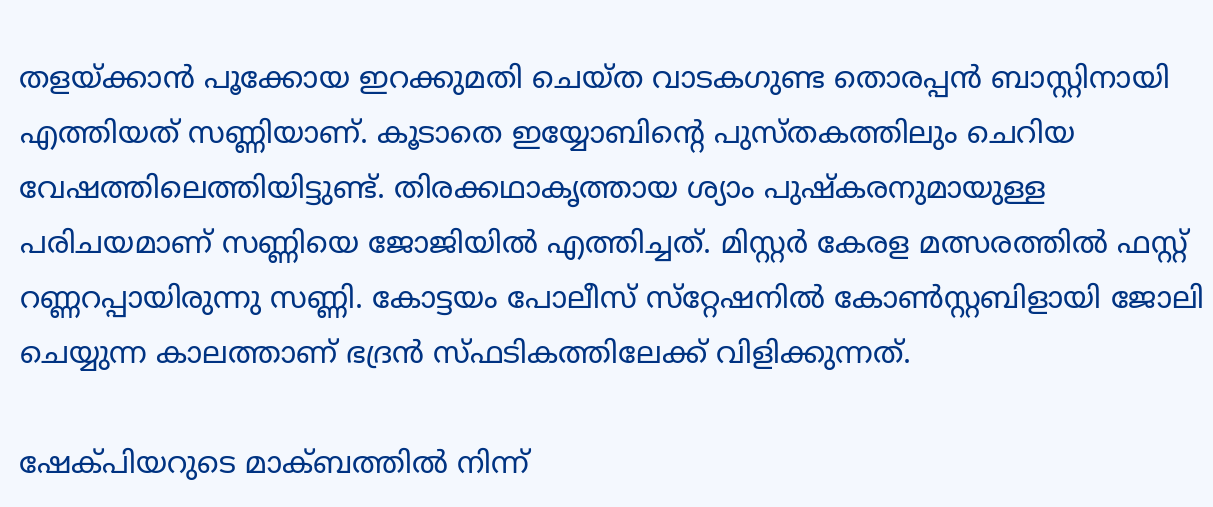തളയ്ക്കാന്‍ പൂക്കോയ ഇറക്കുമതി ചെയ്ത വാടകഗുണ്ട തൊരപ്പന്‍ ബാസ്റ്റിനായി എത്തിയത് സണ്ണിയാണ്. കൂടാതെ ഇയ്യോബിന്റെ പുസ്തകത്തിലും ചെറിയ വേഷത്തിലെത്തിയിട്ടുണ്ട്. തിരക്കഥാകൃത്തായ ശ്യാം പുഷ്‌കരനുമായുള്ള പരിചയമാണ് സണ്ണിയെ ജോജിയില്‍ എത്തിച്ചത്. മിസ്റ്റര്‍ കേരള മത്സരത്തില്‍ ഫസ്റ്റ് റണ്ണറപ്പായിരുന്നു സണ്ണി. കോട്ടയം പോലീസ് സ്‌റ്റേഷനില്‍ കോണ്‍സ്റ്റബിളായി ജോലി ചെയ്യുന്ന കാലത്താണ് ഭദ്രന്‍ സ്ഫടികത്തിലേക്ക് വിളിക്കുന്നത്.

ഷേക്പിയറുടെ മാക്ബത്തിൽ നിന്ന്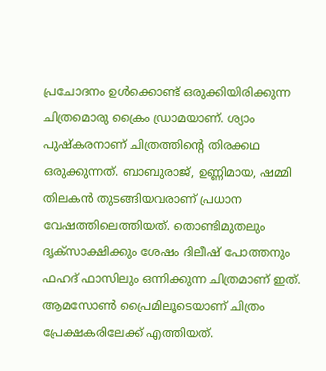പ്രചോദനം ഉൾക്കൊണ്ട് ഒരുക്കിയിരിക്കുന്ന ചിത്രമൊരു ക്രൈം ഡ്രാമയാണ്. ശ്യാം പുഷ്കരനാണ് ചിത്രത്തിന്റെ തിരക്കഥ ഒരുക്കുന്നത്. ബാബുരാജ്, ഉണ്ണിമായ, ഷമ്മി തിലകൻ തുടങ്ങിയവരാണ് പ്രധാന വേഷത്തിലെത്തിയത്. തൊണ്ടിമുതലും ദൃക്സാക്ഷിക്കും ശേഷം ദിലീഷ് പോത്തനും ഫഹദ് ഫാസിലും ഒന്നിക്കുന്ന ചിത്രമാണ് ഇത്. ആമസോൺ പ്രൈമിലൂടെയാണ് ചിത്രം പ്രേക്ഷകരിലേക്ക് എത്തിയത്.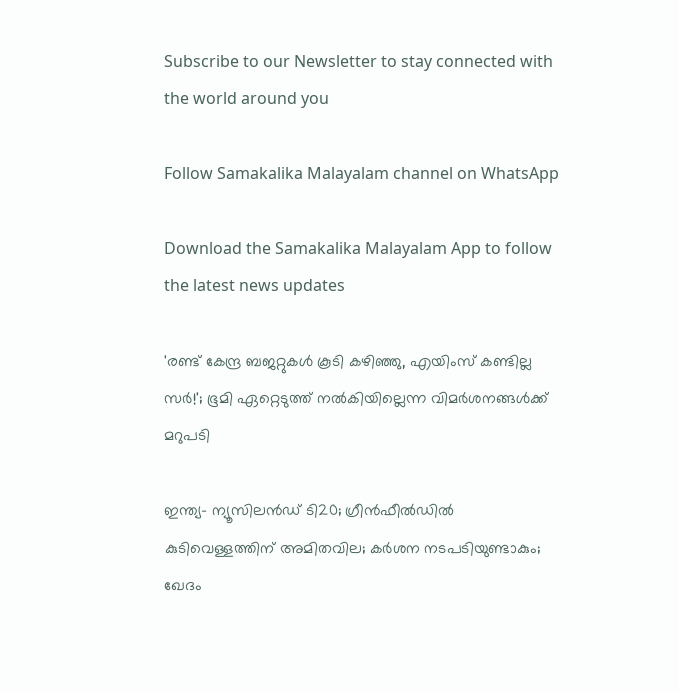Subscribe to our Newsletter to stay connected with the world around you

Follow Samakalika Malayalam channel on WhatsApp

Download the Samakalika Malayalam App to follow the latest news updates

'രണ്ട് കേന്ദ്ര ബജറ്റുകള്‍ കൂടി കഴിഞ്ഞു, എയിംസ് കണ്ടില്ല സര്‍!'; ഭൂമി ഏറ്റെടുത്ത് നല്‍കിയില്ലെന്ന വിമര്‍ശനങ്ങള്‍ക്ക് മറുപടി

ഇന്ത്യ- ന്യൂസിലൻഡ‍് ടി20; ഗ്രീൻഫീൽഡിൽ കുടിവെള്ളത്തിന് അമിതവില; കർശന നടപടിയുണ്ടാകും; ഖേദം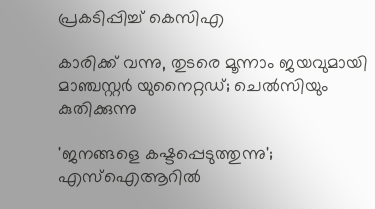പ്രകടിപ്പിച്ച് കെസിഎ

കാരിക്ക് വന്നു, തുടരെ മൂന്നാം ജയവുമായി മാഞ്ചസ്റ്റര്‍ യുനൈറ്റഡ്; ചെല്‍സിയും കുതിക്കുന്നു

'ജനങ്ങളെ കഷ്ടപ്പെടുത്തുന്നു'; എസ്ഐആറിൽ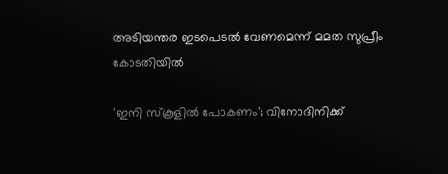അടിയന്തര ഇടപെടൽ വേണമെന്ന് മമത സുപ്രീം കോടതിയിൽ

'ഇനി സ്‌കൂളില്‍ പോകണം'; വിനോദിനിക്ക്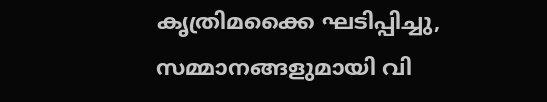കൃത്രിമക്കൈ ഘടിപ്പിച്ചു, സമ്മാനങ്ങളുമായി വി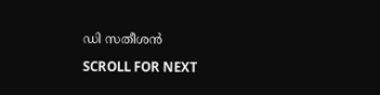ഡി സതീശന്‍

SCROLL FOR NEXT